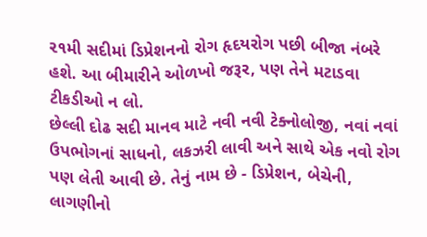૨૧મી સદીમાં ડિપ્રેશનનો રોગ હૃદયરોગ પછી બીજા નંબરે હશે. આ બીમારીને ઓળખો જરૂર, પણ તેને મટાડવા ટીકડીઓ ન લો.
છેલ્લી દોઢ સદી માનવ માટે નવી નવી ટેક્નોલોજી, નવાં નવાં ઉપભોગનાં સાધનો, લકઝરી લાવી અને સાથે એક નવો રોગ પણ લેતી આવી છે. તેનું નામ છે - ડિપ્રેશન, બેચેની, લાગણીનો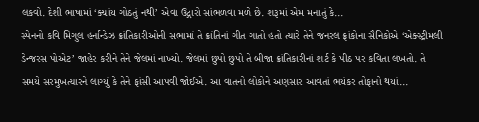લકવો. દેશી ભાષામાં ‘ક્યાંય ગોઠતું નથી’ એવા ઉદ્ગારો સાંભળવા મળે છે. શરૂમાં એમ મનાતું કે...
સ્પેનનો કવિ મિગુલ હર્નાન્ડેઝ ક્રાંતિકારીઓની સભામાં તે ક્રાંતિનાં ગીત ગાતો હતો ત્યારે તેને જનરલ ફ્રાંકોના સૈનિકોએ ‘એક્સ્ટ્રીમલી ડેન્જરસ પોએટ’ જાહેર કરીને તેને જેલમાં નાખ્યો. જેલમાં છુપો છુપો તે બીજા ક્રાંતિકારીનાં શર્ટ કે પીઠ પર કવિતા લખતો. તે સમયે સરમુખત્યારને લાગ્યું કે તેને ફાંસી આપવી જોઈએ. આ વાતનો લોકોને અણસાર આવતાં ભયંકર તોફાનો થયાં...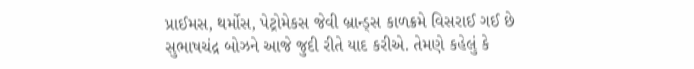પ્રાઈમસ, થર્મોસ, પેટ્રોમેકસ જેવી બ્રાન્ડ્સ કાળક્રમે વિસરાઈ ગઈ છે
સુભાષચંદ્ર બોઝને આજે જુદી રીતે યાદ કરીએ. તેમણે કહેલું કે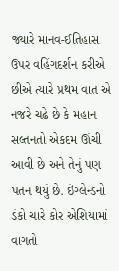જ્યારે માનવ-ઈતિહાસ ઉપર વહિંગદર્શન કરીએ છીએ ત્યારે પ્રથમ વાત એ નજરે ચઢે છે કે મહાન સલ્તનતો એકદમ ઊંચી આવી છે અને તેનું પણ પતન થયું છે. ઇંગ્લેન્ડનો ડંકો ચારે કોર એશિયામાં વાગતો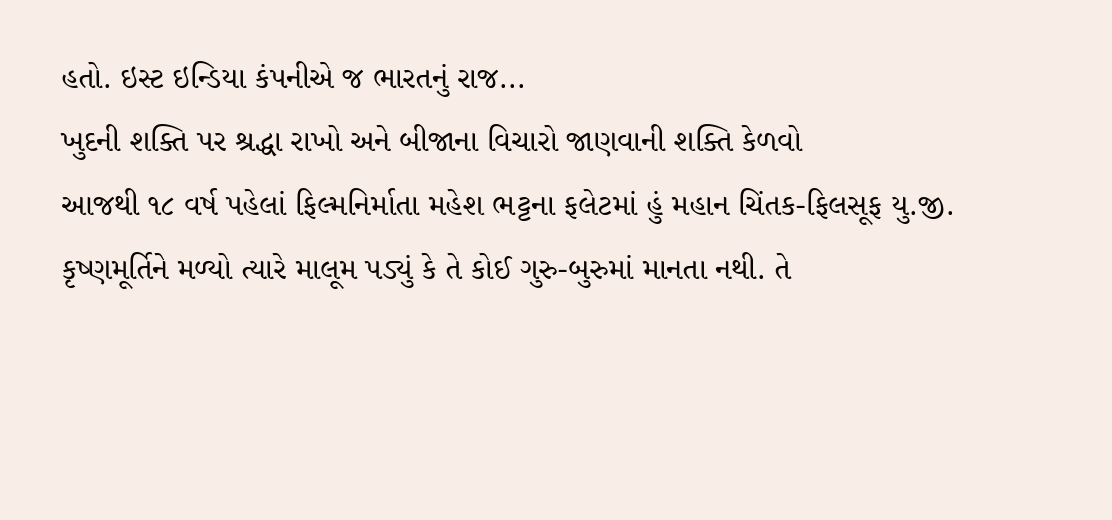હતો. ઇસ્ટ ઇન્ડિયા કંપનીએ જ ભારતનું રાજ...
ખુદની શક્તિ પર શ્રદ્ધા રાખો અને બીજાના વિચારો જાણવાની શક્તિ કેળવો
આજથી ૧૮ વર્ષ પહેલાં ફિલ્મનિર્માતા મહેશ ભટ્ટના ફલેટમાં હું મહાન ચિંતક-ફિલસૂફ યુ.જી. કૃષ્ણમૂર્તિને મળ્યો ત્યારે માલૂમ પડ્યું કે તે કોઈ ગુરુ-બુરુમાં માનતા નથી. તે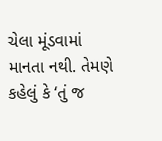ચેલા મૂંડવામાં માનતા નથી. તેમણે કહેલું કે ‘તું જ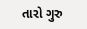તારો ગુરુ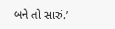બને તો સારું.’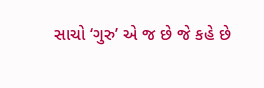સાચો ‘ગુરુ’ એ જ છે જે કહે છે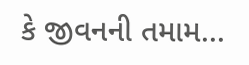કે જીવનની તમામ...